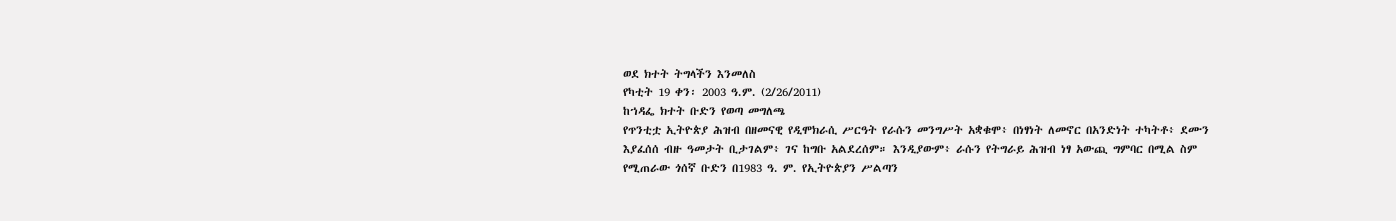ወደ ክተት ትግላችን እንመለስ
የካቲት 19 ቀን፡ 2003 ዓ.ም. (2/26/2011)
ከኀዳፌ ክተት ቡድን የወጣ መግለጫ
የጥንቲቷ ኢትዮጵያ ሕዝብ በዘመናዊ የዲሞክራሲ ሥርዓት የራሱን መንግሥት አቋቁሞ፥ በነፃነት ለመኖር በአንድነት ተካትቶ፥ ደሙን እያፈሰሰ ብዙ ዓመታት ቢታገልም፥ ገና ከግቡ አልደረሰም። እንዲያውም፥ ራሱን የትግራይ ሕዝብ ነፃ አውጪ ግምባር በሚል ስም የሚጠራው ጎሰኛ ቡድን በ1983 ዓ. ም. የኢትዮጵያን ሥልጣን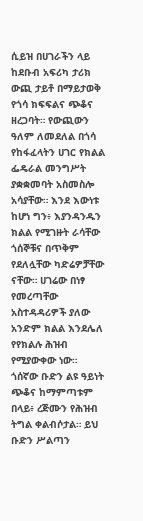ሲይዝ በሀገራችን ላይ ከደቡብ አፍሪካ ታሪክ ውጪ ታይቶ በማይታወቅ የጎሳ ክፍፍልና ጭቆና ዘረጋባት። የውጪውን ዓለም ለመደለል በጎሳ የከፋፈላትን ሀገር የክልል ፌዴራል መንግሥት ያቋቋመባት አስመስሎ አሳያቸው። እንደ እውነቱ ከሆነ ግን፥ እያንዳንዱን ክልል የሚገዙት ራሳቸው ጎሰኞቹና በጥቅም የደለሏቸው ካድሬዎቻቸው ናቸው። ሀገሬው በነፃ የመረጣቸው አስተዳዳሪዎች ያለው አንድም ክልል እንደሌለ የየክልሉ ሕዝብ የሚያውቀው ነው።
ጎሰኛው ቡድን ልዩ ዓይነት ጭቆና ከማምጣቱም በላይ፥ ረጅሙን የሕዝብ ትግል ቀልብሶታል። ይህ ቡድን ሥልጣን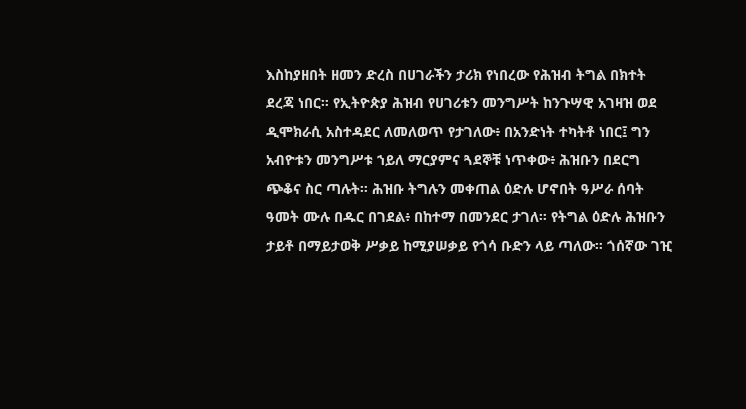እስከያዘበት ዘመን ድረስ በሀገራችን ታሪክ የነበረው የሕዝብ ትግል በክተት ደረጃ ነበር። የኢትዮጵያ ሕዝብ የሀገሪቱን መንግሥት ከንጉሣዊ አገዛዝ ወደ ዲሞክራሲ አስተዳደር ለመለወጥ የታገለው፥ በአንድነት ተካትቶ ነበር፤ ግን አብዮቱን መንግሥቱ ኀይለ ማርያምና ጓደኞቹ ነጥቀው፥ ሕዝቡን በደርግ ጭቆና ስር ጣሉት። ሕዝቡ ትግሉን መቀጠል ዕድሉ ሆኖበት ዓሥራ ሰባት ዓመት ሙሉ በዱር በገደል፥ በከተማ በመንደር ታገለ። የትግል ዕድሉ ሕዝቡን ታይቶ በማይታወቅ ሥቃይ ከሚያሠቃይ የጎሳ ቡድን ላይ ጣለው። ጎሰኛው ገዢ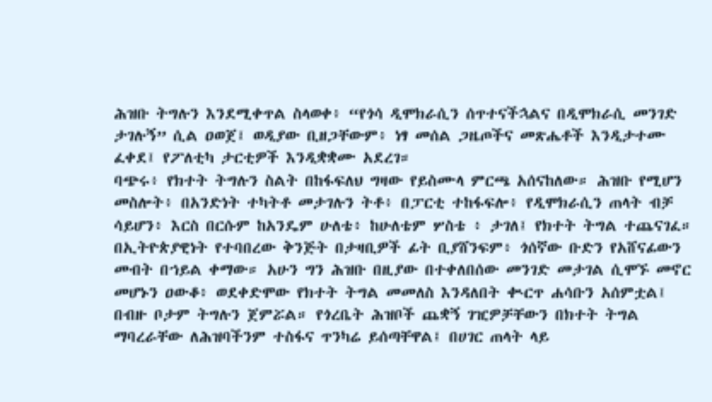ሕዝቡ ትግሉን እንደሚቀጥል ስላወቀ፥ “የጎሳ ዲሞክራሲን ሰጥተናችኋልና በዲሞክራሲ መንገድ ታገሉኝ” ሲል ዐወጀ፤ ወዲያው ቢዘጋቸውም፥ ነፃ መሰል ጋዜጦችና መጽሔቶች እንዲታተሙ ፈቀደ፤ የፖለቲካ ታርቲዎች እንዲቋቋሙ አደረገ።
ባጭሩ፥ የክተት ትግሉን ስልት በከፋፍለህ ግዛው የይስሙላ ምርጫ አሰናከለው። ሕዝቡ የሚሆን መስሎት፥ በአንድነት ተካትቶ መታገሉን ትቶ፥ በፓርቲ ተከፋፍሎ፥ የዲሞክራሲን ጠላት ብቻ ሳይሆን፥ እርስ በርሱም ከአንዴም ሁለቴ፥ ከሁለቴም ሦስቴ ፥ ታገለ፤ የክተት ትግል ተጨናገፈ። በኢትዮጵያዊነት የተባበረው ቅንጅት በታዛቢዎች ፊት ቢያሸንፍም፥ ጎሰኛው ቡድን የአሸናፊውን መብት በኀይል ቀማው። አሁን ግን ሕዝቡ በዚያው በተቀለበሰው መንገድ መታገል ሲሞኙ መኖር መሆኑን ዐውቆ፥ ወደቀድሞው የክተት ትግል መመለስ እንዳለበት ቊርጥ ሐሳቡን አሰምቷል፤ በብዙ ቦታም ትግሉን ጀምሯል። የጎረቤት ሕዝቦች ጨቋኝ ገዢዎቻቸውን በክተት ትግል ማባረራቸው ለሕዝባችንም ተስፋና ጥንካሬ ይሰጣቸዋል፤ በሀገር ጠላት ላይ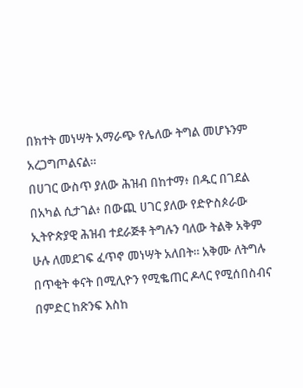በክተት መነሣት አማራጭ የሌለው ትግል መሆኑንም አረጋግጦልናል።
በሀገር ውስጥ ያለው ሕዝብ በከተማ፥ በዱር በገደል በአካል ሲታገል፥ በውጪ ሀገር ያለው የድዮስጶራው ኢትዮጵያዊ ሕዝብ ተደራጅቶ ትግሉን ባለው ትልቅ አቅም ሁሉ ለመደገፍ ፈጥኖ መነሣት አለበት። አቅሙ ለትግሉ በጥቂት ቀናት በሚሊዮን የሚቈጠር ዶላር የሚሰበስብና በምድር ከጽንፍ እስከ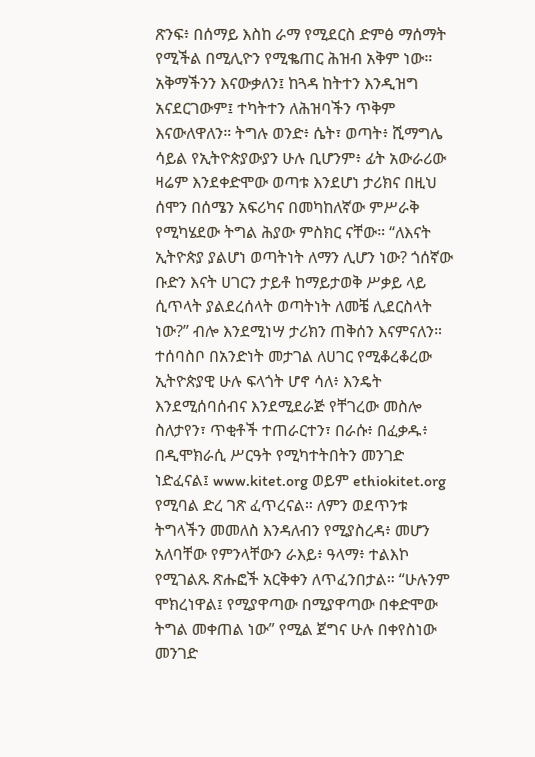ጽንፍ፥ በሰማይ እስከ ራማ የሚደርስ ድምፅ ማሰማት የሚችል በሚሊዮን የሚቈጠር ሕዝብ አቅም ነው። አቅማችንን እናውቃለን፤ ከጓዳ ከትተን እንዲዝግ አናደርገውም፤ ተካትተን ለሕዝባችን ጥቅም እናውለዋለን። ትግሉ ወንድ፥ ሴት፣ ወጣት፥ ሺማግሌ ሳይል የኢትዮጵያውያን ሁሉ ቢሆንም፥ ፊት አውራሪው ዛሬም እንደቀድሞው ወጣቱ እንደሆነ ታሪክና በዚህ ሰሞን በሰሜን አፍሪካና በመካከለኛው ምሥራቅ የሚካሄደው ትግል ሕያው ምስክር ናቸው። “ለእናት ኢትዮጵያ ያልሆነ ወጣትነት ለማን ሊሆን ነው? ጎሰኛው ቡድን እናት ሀገርን ታይቶ ከማይታወቅ ሥቃይ ላይ ሲጥላት ያልደረሰላት ወጣትነት ለመቼ ሊደርስላት ነው?” ብሎ እንደሚነሣ ታሪክን ጠቅሰን እናምናለን።
ተሰባስቦ በአንድነት መታገል ለሀገር የሚቆረቆረው ኢትዮጵያዊ ሁሉ ፍላጎት ሆኖ ሳለ፥ እንዴት እንደሚሰባሰብና እንደሚደራጅ የቸገረው መስሎ ስለታየን፣ ጥቂቶች ተጠራርተን፣ በራሱ፥ በፈቃዱ፥ በዲሞክራሲ ሥርዓት የሚካተትበትን መንገድ ነድፈናል፤ www.kitet.org ወይም ethiokitet.org የሚባል ድረ ገጽ ፈጥረናል። ለምን ወደጥንቱ ትግላችን መመለስ እንዳለብን የሚያስረዳ፥ መሆን አለባቸው የምንላቸውን ራእይ፥ ዓላማ፥ ተልእኮ የሚገልጹ ጽሑፎች አርቅቀን ለጥፈንበታል። “ሁሉንም ሞክረነዋል፤ የሚያዋጣው በሚያዋጣው በቀድሞው ትግል መቀጠል ነው” የሚል ጀግና ሁሉ በቀየስነው መንገድ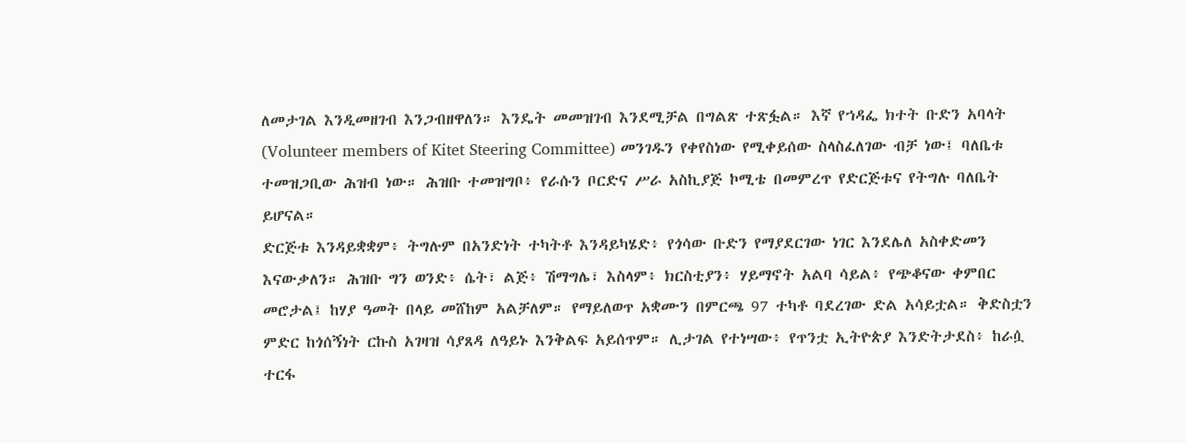ለመታገል እንዲመዘገብ እንጋብዘዋለን። እንዴት መመዝገብ እንደሚቻል በግልጽ ተጽፏል። እኛ የኀዳፌ ክተት ቡድን አባላት (Volunteer members of Kitet Steering Committee) መንገዱን የቀየስነው የሚቀይሰው ስላስፈለገው ብቻ ነው፤ ባለቤቱ ተመዝጋቢው ሕዝብ ነው። ሕዝቡ ተመዝግቦ፥ የራሱን ቦርድና ሥራ አስኪያጅ ኮሚቴ በመምረጥ የድርጅቱና የትግሉ ባለቤት ይሆናል።
ድርጅቱ እንዳይቋቋም፥ ትግሉም በአንድነት ተካትቶ እንዳይካሄድ፥ የጎሳው ቡድን የማያደርገው ነገር እንደሌለ አስቀድመን እናውቃለን። ሕዝቡ ግን ወንድ፥ ሴት፣ ልጅ፥ ሽማግሌ፣ እስላም፥ ክርስቲያን፥ ሃይማኖት አልባ ሳይል፥ የጭቆናው ቀምበር መሮታል፤ ከሃያ ዓመት በላይ መሸከም አልቻለም። የማይለወጥ አቋሙን በምርጫ 97 ተካቶ ባደረገው ድል አሳይቷል። ቅድስቷን ምድር ከጎሰኝነት ርኩስ አገዛዝ ሳያጸዳ ለዓይኑ እንቅልፍ አይሰጥም። ሊታገል የተነሣው፥ የጥንቷ ኢትዮጵያ እንድትታደስ፥ ከራሷ ተርፋ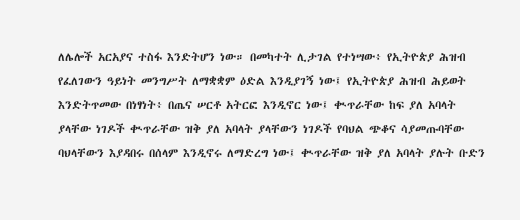ለሌሎች አርአያና ተስፋ እንድትሆን ነው። በመካተት ሊታገል የተነሣው፥ የኢትዮጵያ ሕዝብ የፈለገውን ዓይነት መንግሥት ለማቋቋም ዕድል እንዲያገኝ ነው፤ የኢትዮጵያ ሕዝብ ሕይወት እንድትጥመው በነፃነት፥ በጤና ሠርቶ አትርፎ እንዲኖር ነው፤ ቊጥራቸው ከፍ ያለ አባላት ያላቸው ነገዶች ቊጥራቸው ዝቅ ያለ አባላት ያላቸውን ነገዶች የባህል ጭቆና ሳያመጡባቸው ባህላቸውን እያዳበሩ በሰላም እንዲኖሩ ለማድረግ ነው፤ ቊጥራቸው ዝቅ ያለ አባላት ያሉት ቡድን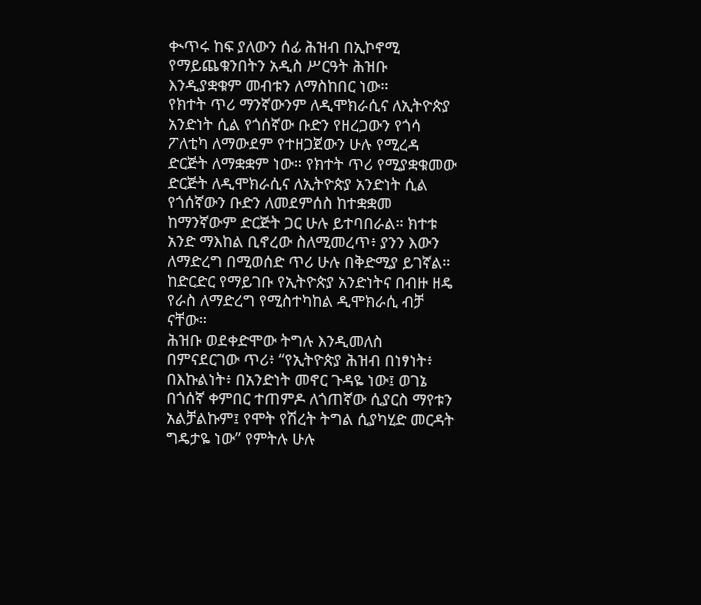ቊጥሩ ከፍ ያለውን ሰፊ ሕዝብ በኢኮኖሚ የማይጨቁንበትን አዲስ ሥርዓት ሕዝቡ እንዲያቋቁም መብቱን ለማስከበር ነው።
የክተት ጥሪ ማንኛውንም ለዲሞክራሲና ለኢትዮጵያ አንድነት ሲል የጎሰኛው ቡድን የዘረጋውን የጎሳ ፖለቲካ ለማውደም የተዘጋጀውን ሁሉ የሚረዳ ድርጅት ለማቋቋም ነው። የክተት ጥሪ የሚያቋቁመው ድርጅት ለዲሞክራሲና ለኢትዮጵያ አንድነት ሲል የጎሰኛውን ቡድን ለመደምሰስ ከተቋቋመ ከማንኛውም ድርጅት ጋር ሁሉ ይተባበራል። ክተቱ አንድ ማእከል ቢኖረው ስለሚመረጥ፥ ያንን እውን ለማድረግ በሚወሰድ ጥሪ ሁሉ በቅድሚያ ይገኛል። ከድርድር የማይገቡ የኢትዮጵያ አንድነትና በብዙ ዘዴ የራስ ለማድረግ የሚስተካከል ዲሞክራሲ ብቻ ናቸው።
ሕዝቡ ወደቀድሞው ትግሉ እንዲመለስ በምናደርገው ጥሪ፥ “የኢትዮጵያ ሕዝብ በነፃነት፥ በእኩልነት፥ በአንድነት መኖር ጉዳዬ ነው፤ ወገኔ በጎሰኛ ቀምበር ተጠምዶ ለጎጠኛው ሲያርስ ማየቱን አልቻልኩም፤ የሞት የሽረት ትግል ሲያካሂድ መርዳት ግዴታዬ ነው” የምትሉ ሁሉ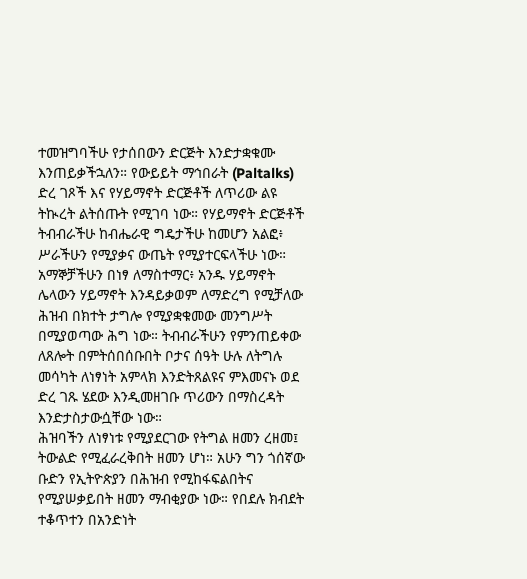ተመዝግባችሁ የታሰበውን ድርጅት እንድታቋቁሙ እንጠይቃችኋለን። የውይይት ማኅበራት (Paltalks) ድረ ገጾች እና የሃይማኖት ድርጅቶች ለጥሪው ልዩ ትኲረት ልትሰጡት የሚገባ ነው። የሃይማኖት ድርጅቶች ትብብራችሁ ከብሔራዊ ግዴታችሁ ከመሆን አልፎ፥ ሥራችሁን የሚያቃና ውጤት የሚያተርፍላችሁ ነው። አማኞቻችሁን በነፃ ለማስተማር፥ አንዱ ሃይማኖት ሌላውን ሃይማኖት እንዳይቃወም ለማድረግ የሚቻለው ሕዝብ በክተት ታግሎ የሚያቋቁመው መንግሥት በሚያወጣው ሕግ ነው። ትብብራችሁን የምንጠይቀው ለጸሎት በምትሰበሰቡበት ቦታና ሰዓት ሁሉ ለትግሉ መሳካት ለነፃነት አምላክ እንድትጸልዩና ምእመናኑ ወደ ድረ ገጹ ሄደው እንዲመዘገቡ ጥሪውን በማስረዳት እንድታስታውሷቸው ነው።
ሕዝባችን ለነፃነቱ የሚያደርገው የትግል ዘመን ረዘመ፤ ትውልድ የሚፈራረቅበት ዘመን ሆነ። አሁን ግን ጎሰኛው ቡድን የኢትዮጵያን በሕዝብ የሚከፋፍልበትና የሚያሠቃይበት ዘመን ማብቂያው ነው። የበደሉ ክብደት ተቆጥተን በአንድነት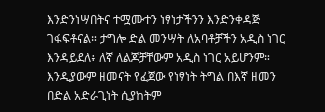እንድንነሣበትና ተሟሙተን ነፃነታችንን እንድንቀዳጅ ገፋፍቶናል። ታግሎ ድል መንሣት ለአባቶቻችን አዲስ ነገር እንዳይደለ፥ ለኛ ለልጆቻቸውም አዲስ ነገር አይሆንም። እንዲያውም ዘመናት የፈጀው የነፃነት ትግል በእኛ ዘመን በድል አድራጊነት ሲያከትም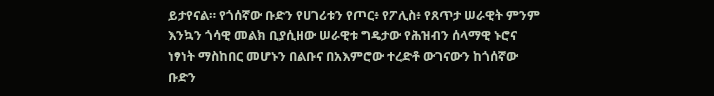ይታየናል። የጎሰኛው ቡድን የሀገሪቱን የጦር፥ የፖሊስ፥ የጸጥታ ሠራዊት ምንም እንኳን ጎሳዊ መልክ ቢያሲዘው ሠራዊቱ ግዴታው የሕዝብን ሰላማዊ ኑሮና ነፃነት ማስከበር መሆኑን በልቡና በአእምሮው ተረድቶ ውገናውን ከጎሰኛው ቡድን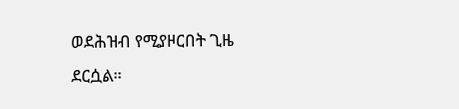ወደሕዝብ የሚያዞርበት ጊዜ ደርሷል።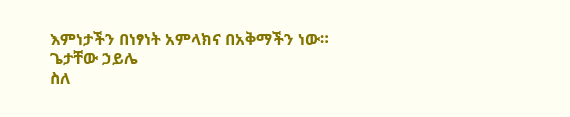እምነታችን በነፃነት አምላክና በአቅማችን ነው።
ጌታቸው ኃይሌ
ስለ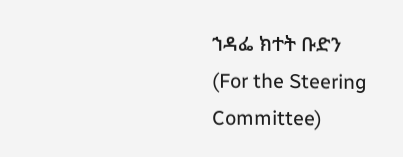ኀዳፌ ክተት ቡድን
(For the Steering Committee)